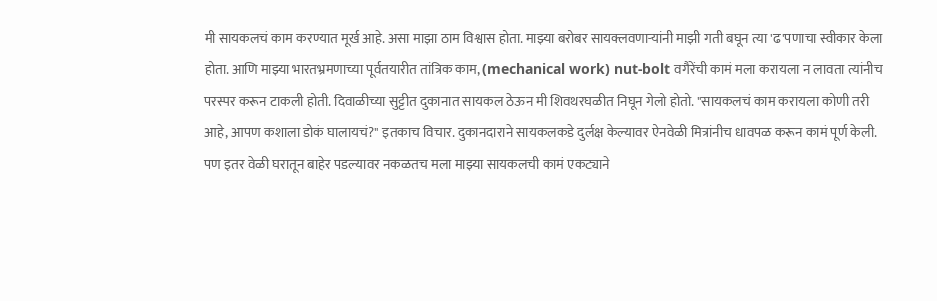मी सायकलचं काम करण्यात मूर्ख आहे. असा माझा ठाम विश्वास होता. माझ्या बरोबर सायक्लवणाऱ्यांनी माझी गती बघून त्या 'ढ'पणाचा स्वीकार केला होता. आणि माझ्या भारतभ्रमणाच्या पूर्वतयारीत तांत्रिक काम, (mechanical work) nut-bolt वगैरेंची कामं मला करायला न लावता त्यांनीच परस्पर करून टाकली होती. दिवाळीच्या सुट्टीत दुकानात सायकल ठेऊन मी शिवथरघळीत निघून गेलो होतो. "सायकलचं काम करायला कोणी तरी आहे, आपण कशाला डोकं घालायचं?" इतकाच विचार. दुकानदाराने सायकलकडे दुर्लक्ष केल्यावर ऐनवेळी मित्रांनीच धावपळ करून कामं पूर्ण केली.
पण इतर वेळी घरातून बाहेर पडल्यावर नकळतच मला माझ्या सायकलची कामं एकट्याने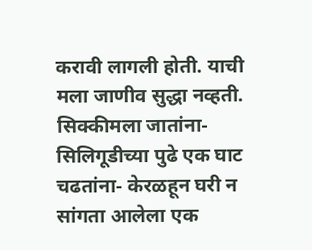करावी लागली होती. याची मला जाणीव सुद्धा नव्हती.
सिक्कीमला जातांना- सिलिगूडीच्या पुढे एक घाट चढतांना- केरळहून घरी न सांगता आलेला एक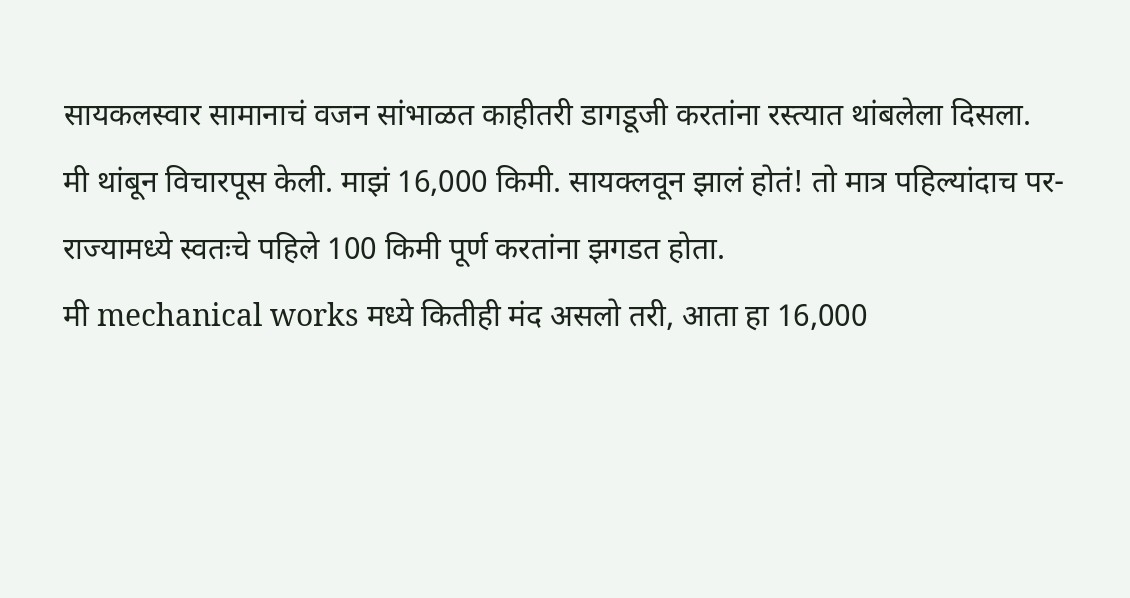सायकलस्वार सामानाचं वजन सांभाळत काहीतरी डागडूजी करतांना रस्त्यात थांबलेला दिसला.
मी थांबून विचारपूस केली. माझं 16,000 किमी. सायक्लवून झालं होतं! तो मात्र पहिल्यांदाच पर-राज्यामध्ये स्वतःचे पहिले 100 किमी पूर्ण करतांना झगडत होता.
मी mechanical works मध्ये कितीही मंद असलो तरी, आता हा 16,000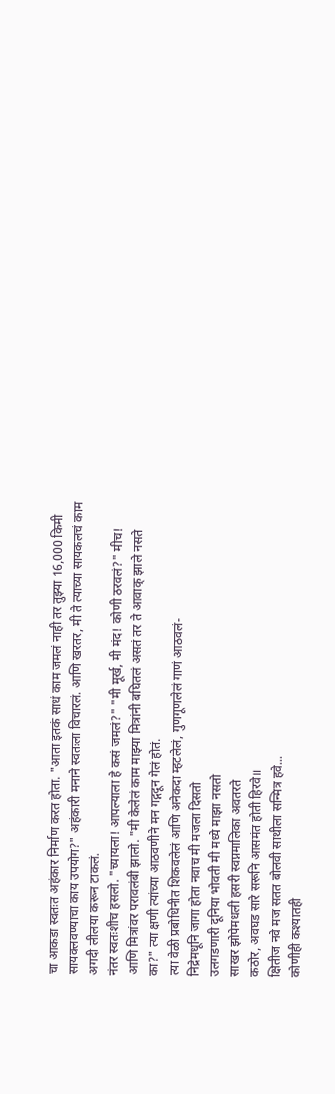चा आकडा स्वतःत अहंकार निर्माण करत होता. "आता इतकं साधं काम जमलं नाही तर तुझ्या 16,000 किमी सायक्लवण्याचा काय उपयोग?" अहंकारी मनाने स्वतःला विचारलं. आणि खरतर, मी ते त्याच्या सायकलचं काम अगदी लीलया करून टाकलं.
नंतर स्वतःशीच हसलो. "च्यायला! आपल्याला हे कसं जमलं?" "मी मूर्ख, मी मंद! कोणी ठरवलं?" मीच! आणि मित्रांवर परावलंबी झालो. "मी केलेलं काम माझ्या मित्रांनी बघितलं असतं तर ते आवाक् झाले नसते का?" त्या क्षणी त्यांच्या आठवणीने मन गद्गदून गेलं होतं.
त्या वेळी प्रबोधिनीत शिकवलेलं आणि अनेकदा म्हटलेलं, गुणगूणलेलं गाणं आठवलं-
निद्रेमधूनि जागा होता नवाच मी मजला दिसतो
उलगडणारी दूनिया भोवती मी मध्ये माझा नसतो
साखर झोपेमधली हसरी स्वप्नमालिका अवतरते
कठोर, अवघड सारे सरूनि आसमंत होती हिरवे॥
क्षितीज नवे मज सतत बोलवी साथीला सन्मित्र हवे...
कोणीही कश्यातही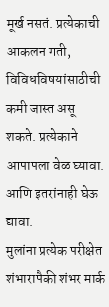मूर्ख नसतं. प्रत्येकाची आकलन गती, विविधविषयांसाठीची कमी जास्त असू शकते. प्रत्येकाने आपापला वेळ घ्यावा. आणि इतरांनाही घेऊ द्यावा.
मुलांना प्रत्येक परीक्षेत शंभारापैकी शंभर मार्क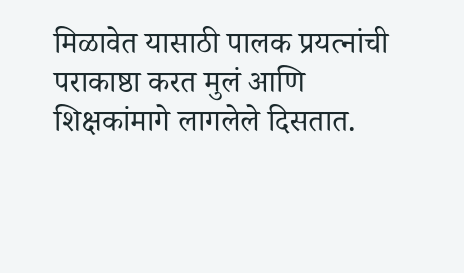मिळावेत यासाठी पालक प्रयत्नांची पराकाष्ठा करत मुलं आणि शिक्षकांमागे लागलेले दिसतात.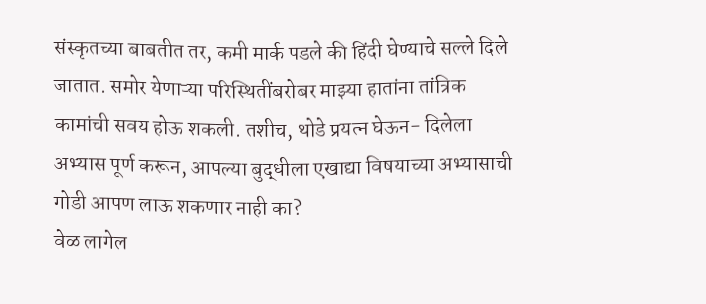संस्कृतच्या बाबतीत तर, कमी मार्क पडले की हिंदी घेण्याचे सल्ले दिले जातात. समोर येणाऱ्या परिस्थितींबरोबर माझ्या हातांना तांत्रिक कामांची सवय होऊ शकली. तशीच, थोडे प्रयत्न घेऊन- दिलेला अभ्यास पूर्ण करून, आपल्या बुद्धीला एखाद्या विषयाच्या अभ्यासाची गोडी आपण लाऊ शकणार नाही का?
वेळ लागेल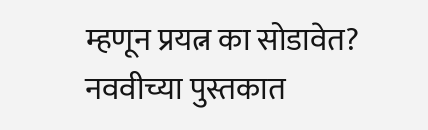म्हणून प्रयत्न का सोडावेत?
नववीच्या पुस्तकात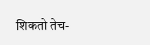शिकतो तेच-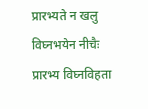प्रारभ्यते न खलु विघ्नभयेन नीचैः
प्रारभ्य विघ्नविहता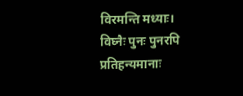विरमन्ति मध्याः।
विघ्नैः पुनः पुनरपि प्रतिहन्यमानाः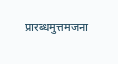प्रारब्धमुत्तमजना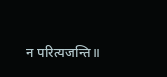न परित्यजन्ति॥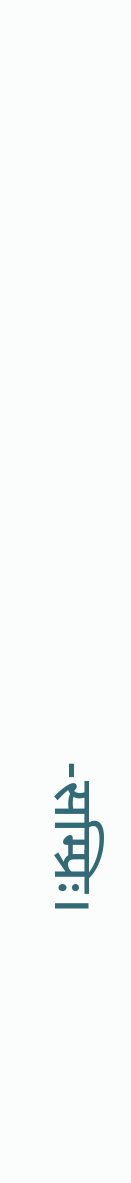-सम्प्रिः।